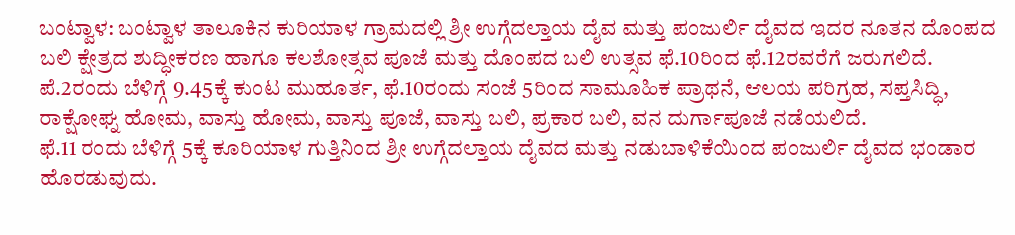ಬಂಟ್ವಾಳ: ಬಂಟ್ವಾಳ ತಾಲೂಕಿನ ಕುರಿಯಾಳ ಗ್ರಾಮದಲ್ಲಿ ಶ್ರೀ ಉಗ್ಗೆದಲ್ತಾಯ ದೈವ ಮತ್ತು ಪಂಜುರ್ಲಿ ದೈವದ ಇದರ ನೂತನ ದೊಂಪದ ಬಲಿ ಕ್ಷೇತ್ರದ ಶುದ್ಧೀಕರಣ ಹಾಗೂ ಕಲಶೋತ್ಸವ ಪೂಜೆ ಮತ್ತು ದೊಂಪದ ಬಲಿ ಉತ್ಸವ ಫೆ.10ರಿಂದ ಫೆ.12ರವರೆಗೆ ಜರುಗಲಿದೆ.
ಪೆ.2ರಂದು ಬೆಳಿಗ್ಗೆ 9.45ಕ್ಕೆ ಕುಂಟ ಮುಹೂರ್ತ, ಫೆ.10ರಂದು ಸಂಜೆ 5ರಿಂದ ಸಾಮೂಹಿಕ ಪ್ರಾಥನೆ, ಆಲಯ ಪರಿಗ್ರಹ, ಸಪ್ತಸಿದ್ಧಿ, ರಾಕ್ಷೋಘ್ನ ಹೋಮ, ವಾಸ್ತು ಹೋಮ, ವಾಸ್ತು ಪೂಜೆ, ವಾಸ್ತು ಬಲಿ, ಪ್ರಕಾರ ಬಲಿ, ವನ ದುರ್ಗಾಪೂಜೆ ನಡೆಯಲಿದೆ.
ಫೆ.11 ರಂದು ಬೆಳಿಗ್ಗೆ 5ಕ್ಕೆ ಕೂರಿಯಾಳ ಗುತ್ತಿನಿಂದ ಶ್ರೀ ಉಗ್ಗೆದಲ್ತಾಯ ದೈವದ ಮತ್ತು ನಡುಬಾಳಿಕೆಯಿಂದ ಪಂಜುರ್ಲಿ ದೈವದ ಭಂಡಾರ ಹೊರಡುವುದು.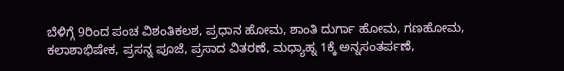ಬೆಳಿಗ್ಗೆ 9ರಿಂದ ಪಂಚ ವಿಶಂತಿಕಲಶ, ಪ್ರಧಾನ ಹೋಮ, ಶಾಂತಿ ದುರ್ಗಾ ಹೋಮ, ಗಣಹೋಮ, ಕಲಾಶಾಭಿಷೇಕ, ಪ್ರಸನ್ನ ಪೂಜೆ, ಪ್ರಸಾದ ವಿತರಣೆ, ಮಧ್ಯಾಹ್ನ 1ಕ್ಕೆ ಅನ್ನಸಂತರ್ಪಣೆ,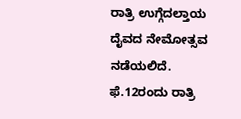ರಾತ್ರಿ ಉಗ್ಗೆದಲ್ತಾಯ ದೈವದ ನೇಮೋತ್ಸವ ನಡೆಯಲಿದೆ.
ಫೆ.12ರಂದು ರಾತ್ರಿ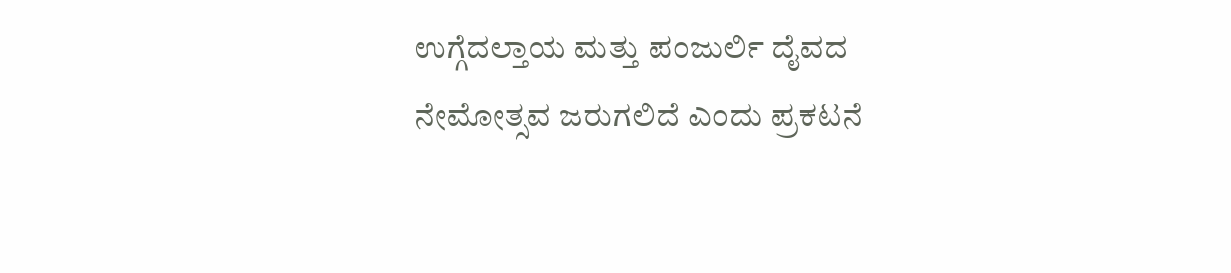ಉಗ್ಗೆದಲ್ತಾಯ ಮತ್ತು ಪಂಜುರ್ಲಿ ದೈವದ ನೇಮೋತ್ಸವ ಜರುಗಲಿದೆ ಎಂದು ಪ್ರಕಟನೆ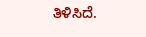ತಿಳಿಸಿದೆ.